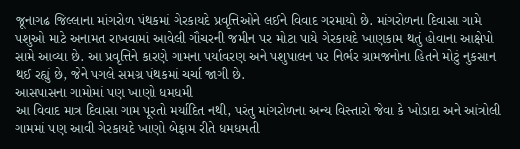જૂનાગઢ જિલ્લાના માંગરોળ પંથકમાં ગેરકાયદે પ્રવૃત્તિઓને લઈને વિવાદ ગરમાયો છે. માંગરોળના દિવાસા ગામે પશુઓ માટે અનામત રાખવામાં આવેલી ગૌચરની જમીન પર મોટા પાયે ગેરકાયદે ખાણકામ થતું હોવાના આક્ષેપો સામે આવ્યા છે. આ પ્રવૃત્તિને કારણે ગામના પર્યાવરણ અને પશુપાલન પર નિર્ભર ગ્રામજનોના હિતને મોટું નુકસાન થઈ રહ્યું છે, જેને પગલે સમગ્ર પંથકમાં ચર્ચા જાગી છે.
આસપાસના ગામોમાં પણ ખાણો ધમધમી
આ વિવાદ માત્ર દિવાસા ગામ પૂરતો મર્યાદિત નથી, પરંતુ માંગરોળના અન્ય વિસ્તારો જેવા કે ખોડાદા અને આંત્રોલી ગામમાં પણ આવી ગેરકાયદે ખાણો બેફામ રીતે ધમધમતી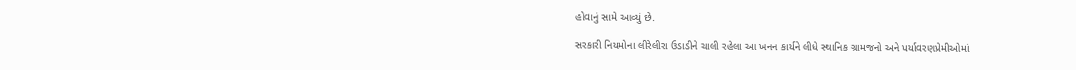હોવાનું સામે આવ્યું છે.

સરકારી નિયમોના લીરેલીરા ઉડાડીને ચાલી રહેલા આ ખનન કાર્યને લીધે સ્થાનિક ગ્રામજનો અને પર્યાવરણપ્રેમીઓમાં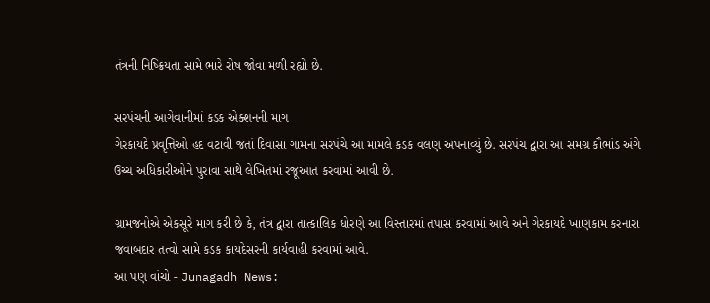તંત્રની નિષ્ક્રિયતા સામે ભારે રોષ જોવા મળી રહ્યો છે.

સરપંચની આગેવાનીમાં કડક એક્શનની માગ
ગેરકાયદે પ્રવૃત્તિઓ હદ વટાવી જતાં દિવાસા ગામના સરપંચે આ મામલે કડક વલણ અપનાવ્યું છે. સરપંચ દ્વારા આ સમગ્ર કૌભાંડ અંગે ઉચ્ચ અધિકારીઓને પુરાવા સાથે લેખિતમાં રજૂઆત કરવામાં આવી છે.

ગ્રામજનોએ એકસૂરે માગ કરી છે કે, તંત્ર દ્વારા તાત્કાલિક ધોરણે આ વિસ્તારમાં તપાસ કરવામાં આવે અને ગેરકાયદે ખાણકામ કરનારા જવાબદાર તત્વો સામે કડક કાયદેસરની કાર્યવાહી કરવામાં આવે.
આ પણ વાંચો - Junagadh News: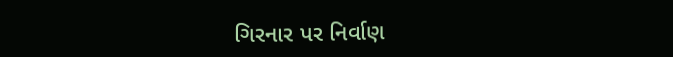ગિરનાર પર નિર્વાણ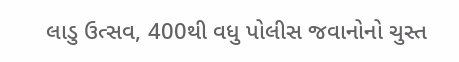લાડુ ઉત્સવ, 400થી વધુ પોલીસ જવાનોનો ચુસ્ત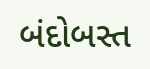બંદોબસ્ત